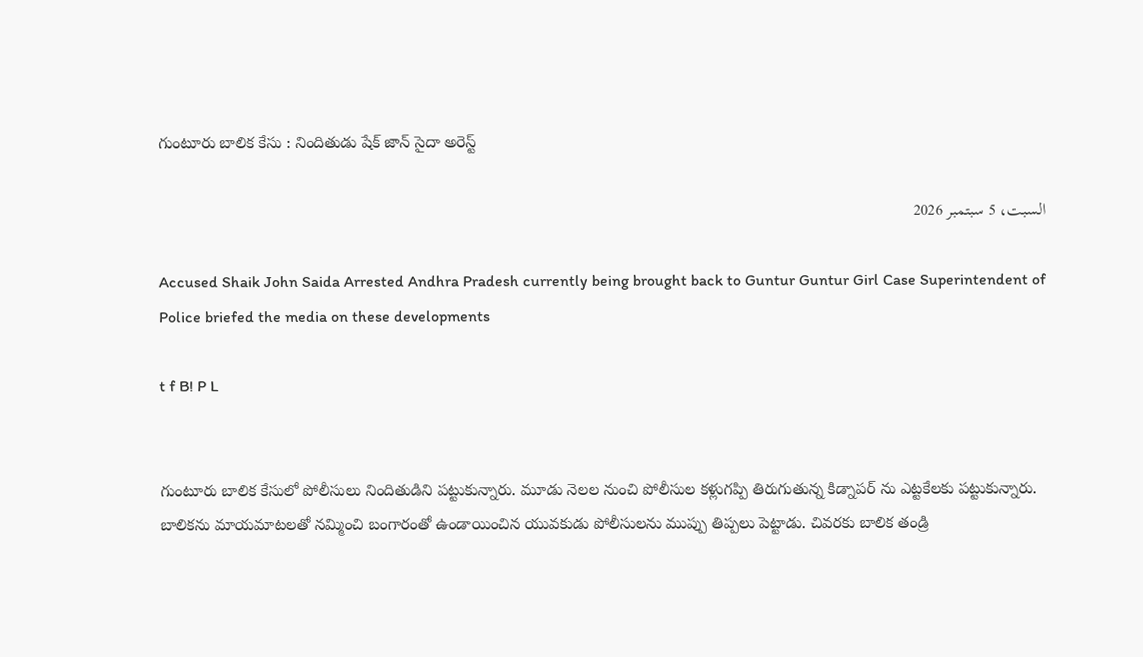గుంటూరు బాలిక కేసు : నిందితుడు షేక్ జాన్ సైదా అరెస్ట్

السبت، 5 سبتمبر 2026

Accused Shaik John Saida Arrested Andhra Pradesh currently being brought back to Guntur Guntur Girl Case Superintendent of Police briefed the media on these developments

t f B! P L


గుంటూరు బాలిక కేసులో పోలీసులు నిందితుడిని పట్టుకున్నారు. మూడు నెలల నుంచి పోలీసుల కళ్లుగప్పి తిరుగుతున్న కిడ్నాపర్ ను ఎట్టకేలకు పట్టుకున్నారు. బాలికను మాయమాటలతో నమ్మించి బంగారంతో ఉండాయించిన యువకుడు పోలీసులను ముప్పు తిప్పలు పెట్టాడు. చివరకు బాలిక తండ్రి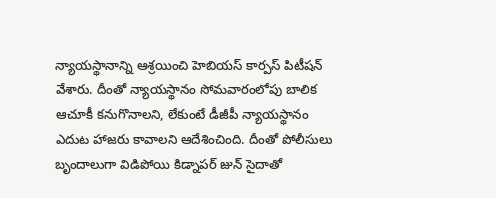న్యాయస్థానాన్ని ఆశ్రయించి హెబియస్ కార్పస్ పిటీషన్ వేశారు. దీంతో న్యాయస్థానం సోమవారంలోపు బాలిక ఆచూకీ కనుగొనాలని, లేకుంటే డీజీపీ న్యాయస్థానం ఎదుట హాజరు కావాలని ఆదేశించింది. దీంతో పోలీసులు బృందాలుగా విడిపోయి కిడ్నాపర్ జున్ సైదాతో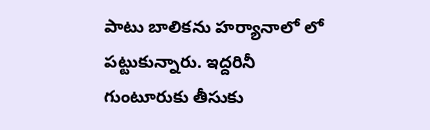పాటు బాలికను హర్యానాలో లో పట్టుకున్నారు. ఇద్దరినీ గుంటూరుకు తీసుకు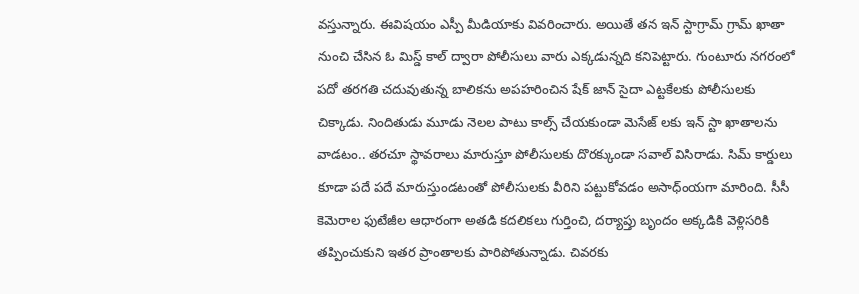వస్తున్నారు. ఈవిషయం ఎస్పీ మీడియాకు వివరించారు. అయితే తన ఇన్ స్టాగ్రామ్ గ్రామ్ ఖాతా నుంచి చేసిన ఓ మిస్డ్ కాల్ ద్వారా పోలీసులు వారు ఎక్కడున్నది కనిపెట్టారు. గుంటూరు నగరంలో పదో తరగతి చదువుతున్న బాలికను అపహరించిన షేక్ జాన్ సైదా ఎట్టకేలకు పోలీసులకు చిక్కాడు. నిందితుడు మూడు నెలల పాటు కాల్స్ చేయకుండా మెసేజ్ లకు ఇన్ స్టా ఖాతాలను వాడటం.. తరచూ స్థావరాలు మారుస్తూ పోలీసులకు దొరక్కుండా సవాల్ విసిరాడు. సిమ్ కార్డులు కూడా పదే పదే మారుస్తుండటంతో పోలీసులకు వీరిని పట్టుకోవడం అసాధ్ంయగా మారింది. సీసీ కెమెరాల ఫుటేజీల ఆధారంగా అతడి కదలికలు గుర్తించి, దర్యాప్తు బృందం అక్కడికి వెళ్లిసరికి తప్పించుకుని ఇతర ప్రాంతాలకు పారిపోతున్నాడు. చివరకు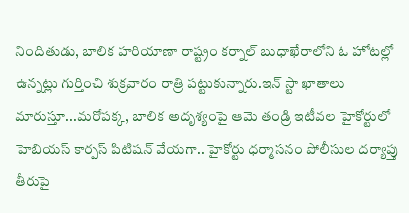నిందితుడు, బాలిక హరియాణా రాష్ట్రం కర్నాల్ బుధాఖేరాలోని ఓ హోటల్లో ఉన్నట్లు గుర్తించి శుక్రవారం రాత్రి పట్టుకున్నారు.ఇన్ స్టా ఖాతాలు మారుస్తూ...మరోపక్క, బాలిక అదృశ్యంపై ఆమె తండ్రి ఇటీవల హైకోర్టులో హెబియస్ కార్పస్ పిటిషన్ వేయగా.. హైకోర్టు ధర్మాసనం పోలీసుల దర్యాప్తు తీరుపై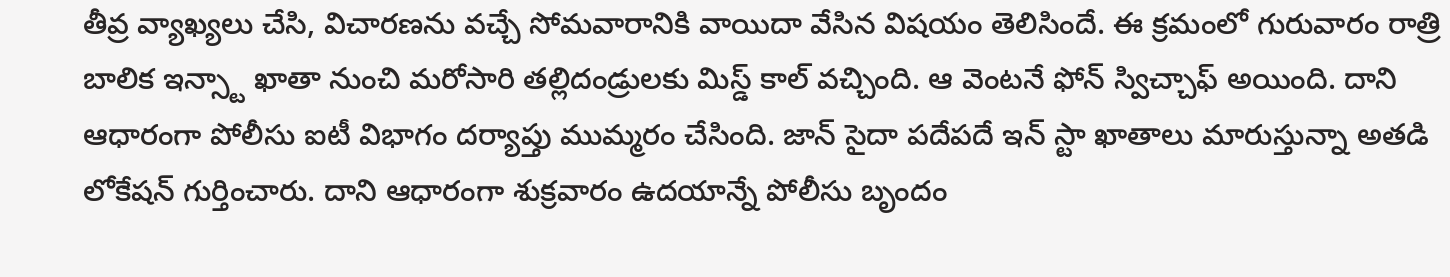తీవ్ర వ్యాఖ్యలు చేసి, విచారణను వచ్చే సోమవారానికి వాయిదా వేసిన విషయం తెలిసిందే. ఈ క్రమంలో గురువారం రాత్రి బాలిక ఇన్స్టా ఖాతా నుంచి మరోసారి తల్లిదండ్రులకు మిస్డ్ కాల్ వచ్చింది. ఆ వెంటనే ఫోన్ స్విచ్చాఫ్ అయింది. దాని ఆధారంగా పోలీసు ఐటీ విభాగం దర్యాప్తు ముమ్మరం చేసింది. జాన్ సైదా పదేపదే ఇన్ స్టా ఖాతాలు మారుస్తున్నా అతడి లోకేషన్ గుర్తించారు. దాని ఆధారంగా శుక్రవారం ఉదయాన్నే పోలీసు బృందం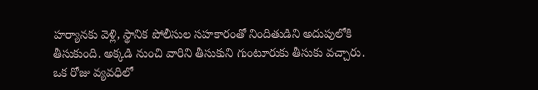హర్యానకు వెళ్లి, స్థానిక పోలీసుల సహకారంతో నిందితుడిని అదుపులోకి తీసుకుంది. అక్కడి నుంచి వారిని తీసుకుని గుంటూరుకు తీసుకు వచ్చారు. ఒక రోజు వ్యవధిలో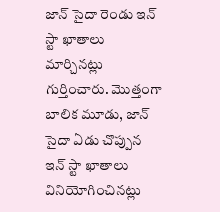జాన్ సైదా రెండు ఇన్ స్టా ఖాతాలు మార్చినట్లు గుర్తించారు. మొత్తంగా బాలిక మూడు, జాన్ సైదా ఏడు చొప్పున ఇన్ స్టా ఖాతాలు వినియోగించినట్లు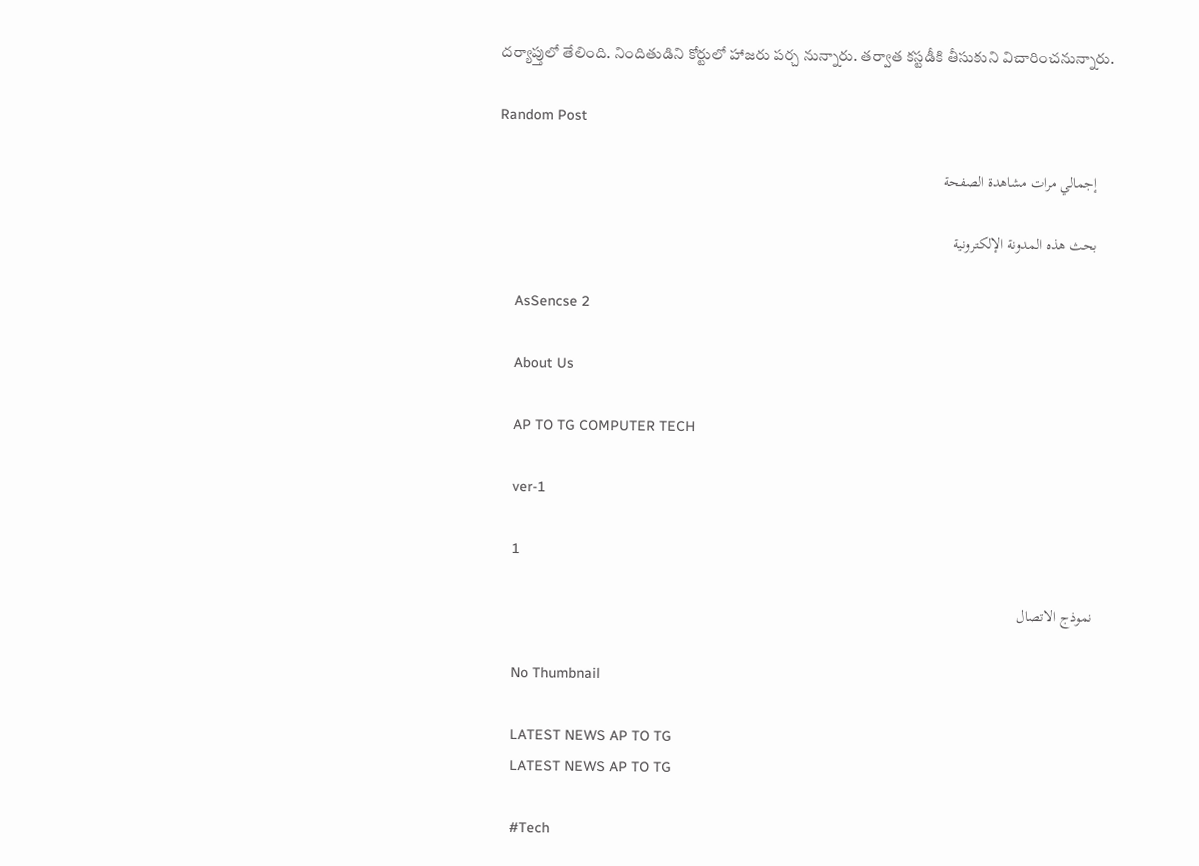దర్యాప్తులో తేలింది. నిందితుడిని కోర్టులో హాజరు పర్చ నున్నారు. తర్వాత కస్టడీకి తీసుకుని విచారించనున్నారు.

Random Post

    إجمالي مرات مشاهدة الصفحة

    بحث هذه المدونة الإلكترونية

    AsSencse 2

    About Us

    AP TO TG COMPUTER TECH

    ver-1

    1

    نموذج الاتصال

    No Thumbnail

    LATEST NEWS AP TO TG
    LATEST NEWS AP TO TG

    #Tech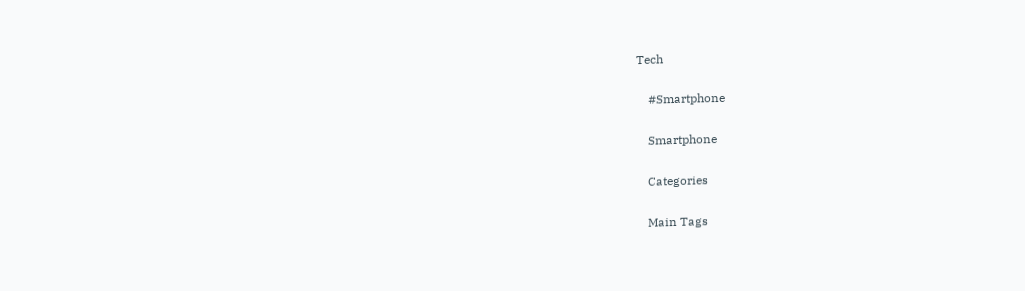Tech

    #Smartphone

    Smartphone

    Categories

    Main Tags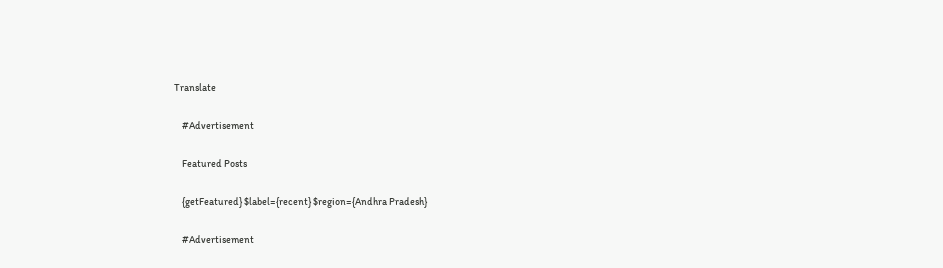Translate

    #Advertisement

    Featured Posts

    {getFeatured} $label={recent} $region={Andhra Pradesh}

    #Advertisement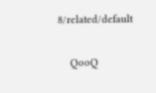8/related/default

    QooQ